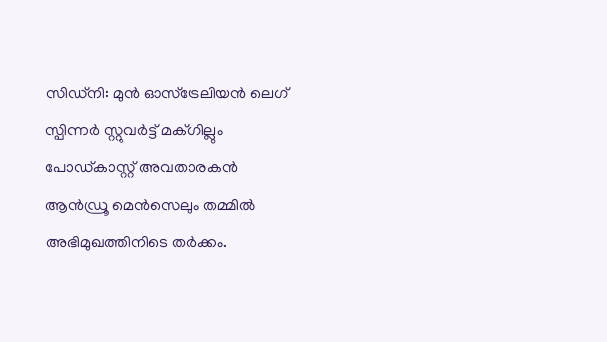സിഡ്നി: മുൻ ഓസ്ട്രേലിയൻ ലെഗ് സ്പിന്നർ സ്റ്റുവർട്ട് മക്ഗില്ലും പോഡ്കാസ്റ്റ് അവതാരകൻ ആൻഡ്രൂ മെൻസെലും തമ്മിൽ അഭിമുഖത്തിനിടെ തർക്കം.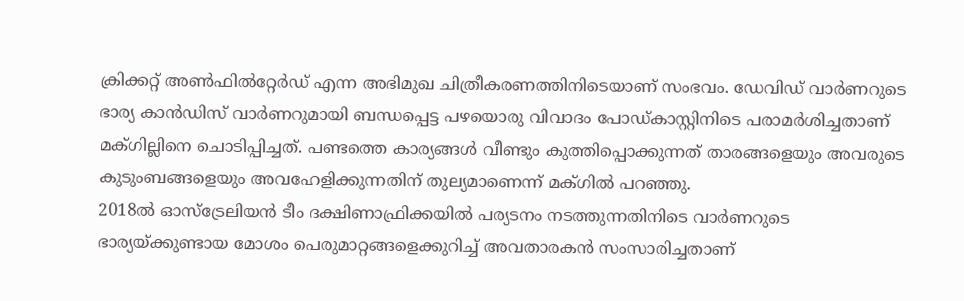ക്രിക്കറ്റ് അൺഫിൽറ്റേർഡ് എന്ന അഭിമുഖ ചിത്രീകരണത്തിനിടെയാണ് സംഭവം. ഡേവിഡ് വാർണറുടെ ഭാര്യ കാൻഡിസ് വാർണറുമായി ബന്ധപ്പെട്ട പഴയൊരു വിവാദം പോഡ്കാസ്റ്റിനിടെ പരാമർശിച്ചതാണ് മക്ഗില്ലിനെ ചൊടിപ്പിച്ചത്. പണ്ടത്തെ കാര്യങ്ങൾ വീണ്ടും കുത്തിപ്പൊക്കുന്നത് താരങ്ങളെയും അവരുടെ കുടുംബങ്ങളെയും അവഹേളിക്കുന്നതിന് തുല്യമാണെന്ന് മക്ഗിൽ പറഞ്ഞു.
2018ൽ ഓസ്ട്രേലിയൻ ടീം ദക്ഷിണാഫ്രിക്കയിൽ പര്യടനം നടത്തുന്നതിനിടെ വാർണറുടെ ഭാര്യയ്ക്കുണ്ടായ മോശം പെരുമാറ്റങ്ങളെക്കുറിച്ച് അവതാരകൻ സംസാരിച്ചതാണ്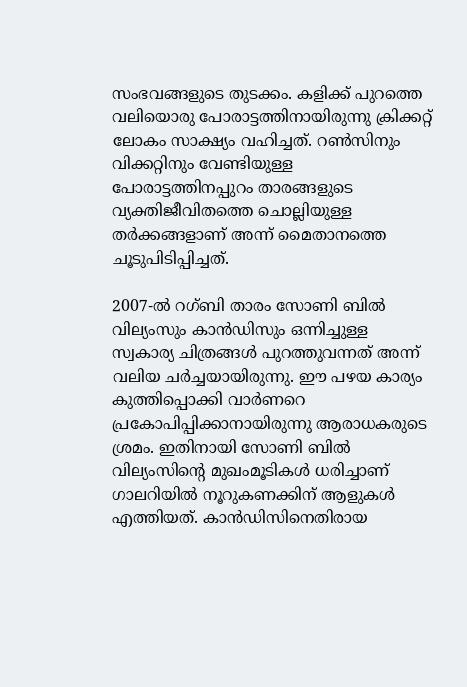സംഭവങ്ങളുടെ തുടക്കം. കളിക്ക് പുറത്തെ വലിയൊരു പോരാട്ടത്തിനായിരുന്നു ക്രിക്കറ്റ് ലോകം സാക്ഷ്യം വഹിച്ചത്. റൺസിനും വിക്കറ്റിനും വേണ്ടിയുള്ള പോരാട്ടത്തിനപ്പുറം താരങ്ങളുടെ വ്യക്തിജീവിതത്തെ ചൊല്ലിയുള്ള തർക്കങ്ങളാണ് അന്ന് മൈതാനത്തെ ചൂടുപിടിപ്പിച്ചത്.

2007-ൽ റഗ്ബി താരം സോണി ബിൽ വില്യംസും കാൻഡിസും ഒന്നിച്ചുള്ള സ്വകാര്യ ചിത്രങ്ങൾ പുറത്തുവന്നത് അന്ന് വലിയ ചർച്ചയായിരുന്നു. ഈ പഴയ കാര്യം കുത്തിപ്പൊക്കി വാർണറെ പ്രകോപിപ്പിക്കാനായിരുന്നു ആരാധകരുടെ ശ്രമം. ഇതിനായി സോണി ബിൽ വില്യംസിന്റെ മുഖംമൂടികൾ ധരിച്ചാണ് ഗാലറിയിൽ നൂറുകണക്കിന് ആളുകൾ എത്തിയത്. കാൻഡിസിനെതിരായ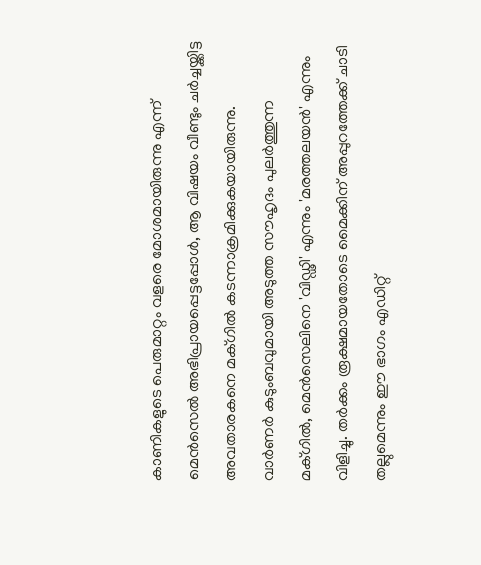കാണികളുടെ പെരുമാറ്റം വളരെ മോശമായിരുന്നു എന്ന് മെൻസെൽ അഭിപ്രായപ്പെട്ടപ്പോൾ, ആ വിഷയം വീണ്ടും ചർച്ചയ്ക്കിട്ട അവതാരകനെ മക്ഗിൽ കടന്നാക്രമിക്കുകയായിരുന്നു.
വാർണർ കുടുംബവുമായി അടുത്ത സൗഹൃദം പുലർത്തുന്ന മക്ഗിൽ, മെൻസെലിനെ 'വിഡ്ഢി' എന്നും 'മരത്തലയൻ' എന്നും വിളിച്ചു. തർക്കം രൂക്ഷമായതോടെ മൈക്കിന് അപ്പുറത്തേക്ക് ചാടി തല്ലുമെന്നും ഈ ഭാഗം എഡിറ്റ്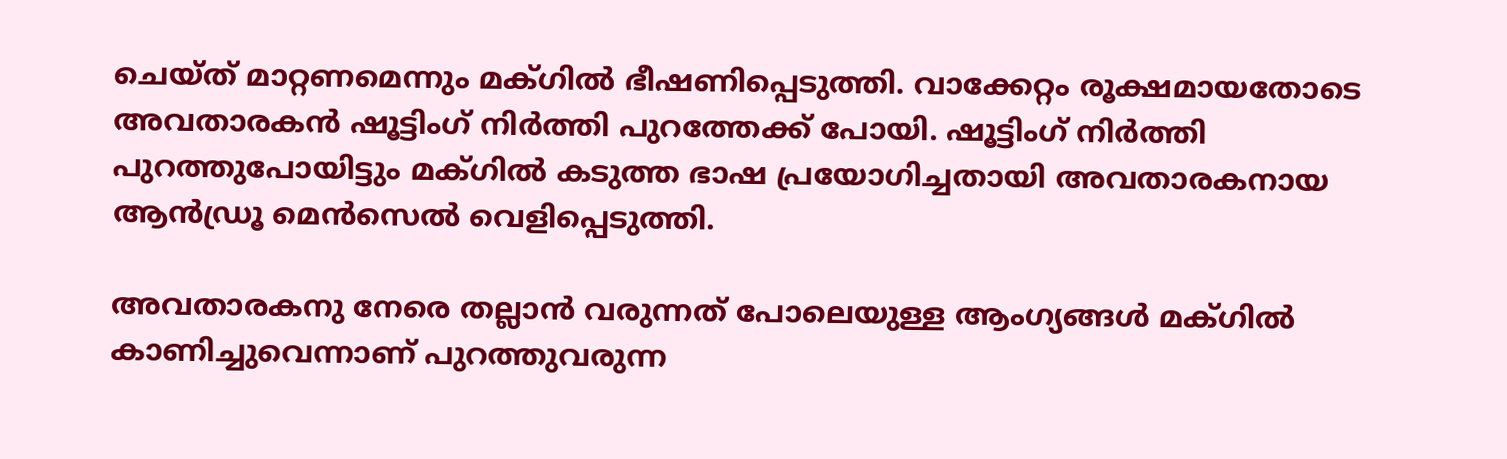ചെയ്ത് മാറ്റണമെന്നും മക്ഗിൽ ഭീഷണിപ്പെടുത്തി. വാക്കേറ്റം രൂക്ഷമായതോടെ അവതാരകൻ ഷൂട്ടിംഗ് നിർത്തി പുറത്തേക്ക് പോയി. ഷൂട്ടിംഗ് നിർത്തി പുറത്തുപോയിട്ടും മക്ഗിൽ കടുത്ത ഭാഷ പ്രയോഗിച്ചതായി അവതാരകനായ ആൻഡ്രൂ മെൻസെൽ വെളിപ്പെടുത്തി.

അവതാരകനു നേരെ തല്ലാൻ വരുന്നത് പോലെയുള്ള ആംഗ്യങ്ങൾ മക്ഗിൽ കാണിച്ചുവെന്നാണ് പുറത്തുവരുന്ന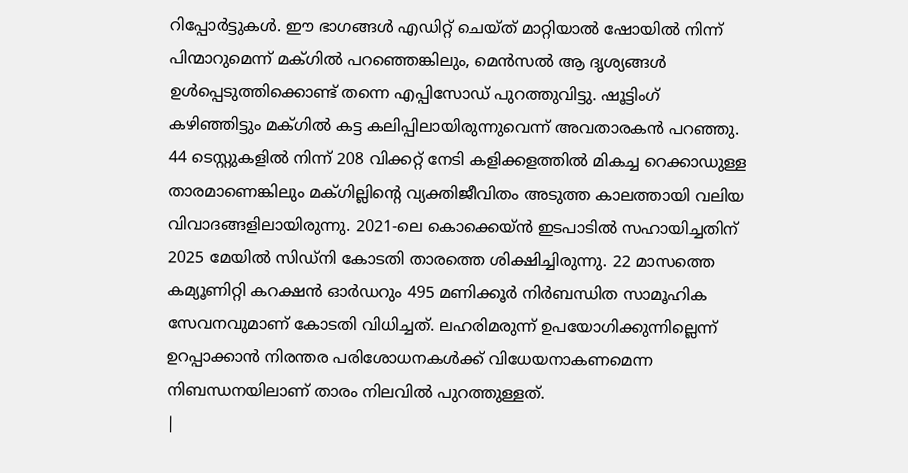റിപ്പോർട്ടുകൾ. ഈ ഭാഗങ്ങൾ എഡിറ്റ് ചെയ്ത് മാറ്റിയാൽ ഷോയിൽ നിന്ന് പിന്മാറുമെന്ന് മക്ഗിൽ പറഞ്ഞെങ്കിലും, മെൻസൽ ആ ദൃശ്യങ്ങൾ ഉൾപ്പെടുത്തിക്കൊണ്ട് തന്നെ എപ്പിസോഡ് പുറത്തുവിട്ടു. ഷൂട്ടിംഗ് കഴിഞ്ഞിട്ടും മക്ഗിൽ കട്ട കലിപ്പിലായിരുന്നുവെന്ന് അവതാരകൻ പറഞ്ഞു.
44 ടെസ്റ്റുകളിൽ നിന്ന് 208 വിക്കറ്റ് നേടി കളിക്കളത്തിൽ മികച്ച റെക്കാഡുള്ള താരമാണെങ്കിലും മക്ഗില്ലിന്റെ വ്യക്തിജീവിതം അടുത്ത കാലത്തായി വലിയ വിവാദങ്ങളിലായിരുന്നു. 2021-ലെ കൊക്കെയ്ൻ ഇടപാടിൽ സഹായിച്ചതിന് 2025 മേയിൽ സിഡ്നി കോടതി താരത്തെ ശിക്ഷിച്ചിരുന്നു. 22 മാസത്തെ കമ്യൂണിറ്റി കറക്ഷൻ ഓർഡറും 495 മണിക്കൂർ നിർബന്ധിത സാമൂഹിക സേവനവുമാണ് കോടതി വിധിച്ചത്. ലഹരിമരുന്ന് ഉപയോഗിക്കുന്നില്ലെന്ന് ഉറപ്പാക്കാൻ നിരന്തര പരിശോധനകൾക്ക് വിധേയനാകണമെന്ന നിബന്ധനയിലാണ് താരം നിലവിൽ പുറത്തുള്ളത്.
|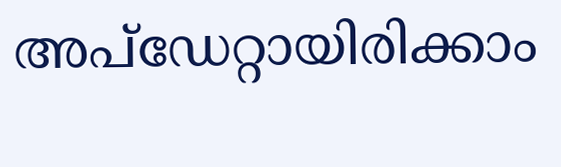അപ്ഡേറ്റായിരിക്കാം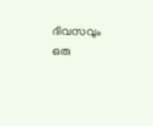ദിവസവും
ഒരു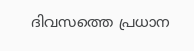ദിവസത്തെ പ്രധാന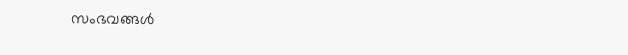സംഭവങ്ങൾ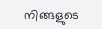നിങ്ങളുടെ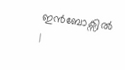ഇൻബോക്സിൽ |